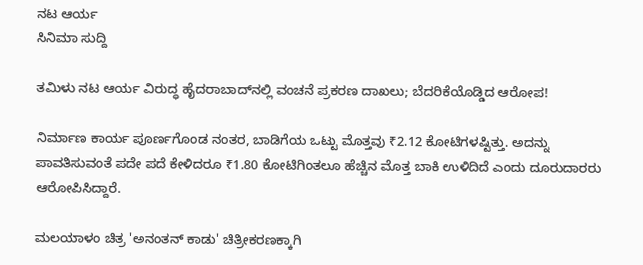ನಟ ಆರ್ಯ
ಸಿನಿಮಾ ಸುದ್ದಿ

ತಮಿಳು ನಟ ಆರ್ಯ ವಿರುದ್ಧ ಹೈದರಾಬಾದ್‌ನಲ್ಲಿ ವಂಚನೆ ಪ್ರಕರಣ ದಾಖಲು; ಬೆದರಿಕೆಯೊಡ್ಡಿದ ಆರೋಪ!

ನಿರ್ಮಾಣ ಕಾರ್ಯ ಪೂರ್ಣಗೊಂಡ ನಂತರ, ಬಾಡಿಗೆಯ ಒಟ್ಟು ಮೊತ್ತವು ₹2.12 ಕೋಟಿಗಳಷ್ಟಿತ್ತು. ಅದನ್ನು ಪಾವತಿಸುವಂತೆ ಪದೇ ಪದೆ ಕೇಳಿದರೂ ₹1.80 ಕೋಟಿಗಿಂತಲೂ ಹೆಚ್ಚಿನ ಮೊತ್ತ ಬಾಕಿ ಉಳಿದಿದೆ ಎಂದು ದೂರುದಾರರು ಆರೋಪಿಸಿದ್ದಾರೆ.

ಮಲಯಾಳಂ ಚಿತ್ರ 'ಅನಂತನ್ ಕಾಡು' ಚಿತ್ರೀಕರಣಕ್ಕಾಗಿ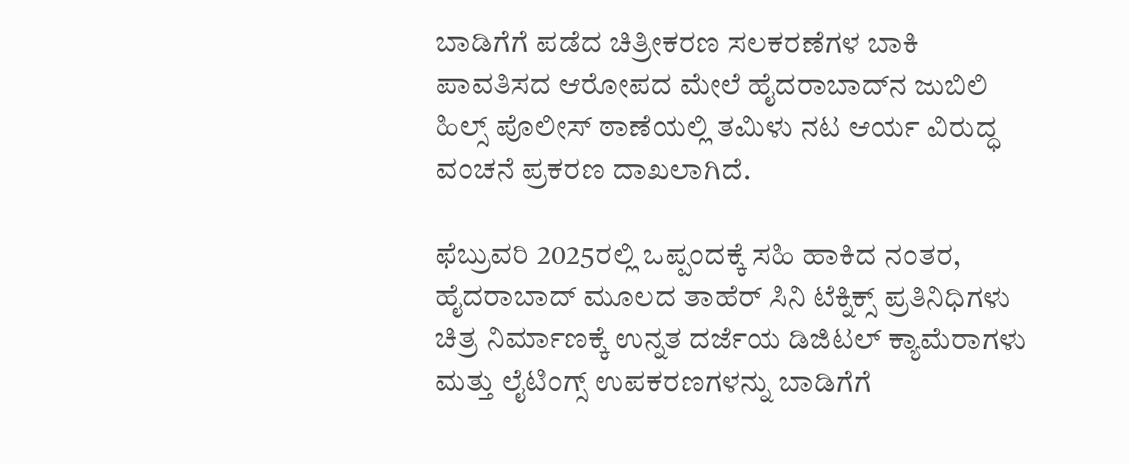ಬಾಡಿಗೆಗೆ ಪಡೆದ ಚಿತ್ರೀಕರಣ ಸಲಕರಣೆಗಳ ಬಾಕಿ ಪಾವತಿಸದ ಆರೋಪದ ಮೇಲೆ ಹೈದರಾಬಾದ್‌ನ ಜುಬಿಲಿ ಹಿಲ್ಸ್ ಪೊಲೀಸ್ ಠಾಣೆಯಲ್ಲಿ ತಮಿಳು ನಟ ಆರ್ಯ ವಿರುದ್ಧ ವಂಚನೆ ಪ್ರಕರಣ ದಾಖಲಾಗಿದೆ.

ಫೆಬ್ರುವರಿ 2025ರಲ್ಲಿ ಒಪ್ಪಂದಕ್ಕೆ ಸಹಿ ಹಾಕಿದ ನಂತರ, ಹೈದರಾಬಾದ್ ಮೂಲದ ತಾಹೆರ್ ಸಿನಿ ಟೆಕ್ನಿಕ್ಸ್ ಪ್ರತಿನಿಧಿಗಳು ಚಿತ್ರ ನಿರ್ಮಾಣಕ್ಕೆ ಉನ್ನತ ದರ್ಜೆಯ ಡಿಜಿಟಲ್ ಕ್ಯಾಮೆರಾಗಳು ಮತ್ತು ಲೈಟಿಂಗ್ಸ್ ಉಪಕರಣಗಳನ್ನು ಬಾಡಿಗೆಗೆ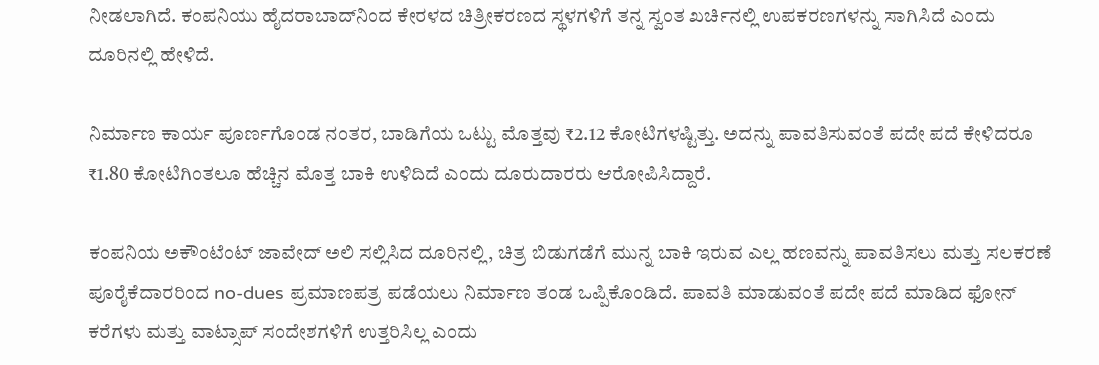ನೀಡಲಾಗಿದೆ. ಕಂಪನಿಯು ಹೈದರಾಬಾದ್‌ನಿಂದ ಕೇರಳದ ಚಿತ್ರೀಕರಣದ ಸ್ಥಳಗಳಿಗೆ ತನ್ನ ಸ್ವಂತ ಖರ್ಚಿನಲ್ಲಿ ಉಪಕರಣಗಳನ್ನು ಸಾಗಿಸಿದೆ ಎಂದು ದೂರಿನಲ್ಲಿ ಹೇಳಿದೆ.

ನಿರ್ಮಾಣ ಕಾರ್ಯ ಪೂರ್ಣಗೊಂಡ ನಂತರ, ಬಾಡಿಗೆಯ ಒಟ್ಟು ಮೊತ್ತವು ₹2.12 ಕೋಟಿಗಳಷ್ಟಿತ್ತು. ಅದನ್ನು ಪಾವತಿಸುವಂತೆ ಪದೇ ಪದೆ ಕೇಳಿದರೂ ₹1.80 ಕೋಟಿಗಿಂತಲೂ ಹೆಚ್ಚಿನ ಮೊತ್ತ ಬಾಕಿ ಉಳಿದಿದೆ ಎಂದು ದೂರುದಾರರು ಆರೋಪಿಸಿದ್ದಾರೆ.

ಕಂಪನಿಯ ಅಕೌಂಟೆಂಟ್ ಜಾವೇದ್ ಅಲಿ ಸಲ್ಲಿಸಿದ ದೂರಿನಲ್ಲಿ, ಚಿತ್ರ ಬಿಡುಗಡೆಗೆ ಮುನ್ನ ಬಾಕಿ ಇರುವ ಎಲ್ಲ ಹಣವನ್ನು ಪಾವತಿಸಲು ಮತ್ತು ಸಲಕರಣೆ ಪೂರೈಕೆದಾರರಿಂದ no-dues ಪ್ರಮಾಣಪತ್ರ ಪಡೆಯಲು ನಿರ್ಮಾಣ ತಂಡ ಒಪ್ಪಿಕೊಂಡಿದೆ. ಪಾವತಿ ಮಾಡುವಂತೆ ಪದೇ ಪದೆ ಮಾಡಿದ ಫೋನ್ ಕರೆಗಳು ಮತ್ತು ವಾಟ್ಸಾಪ್ ಸಂದೇಶಗಳಿಗೆ ಉತ್ತರಿಸಿಲ್ಲ ಎಂದು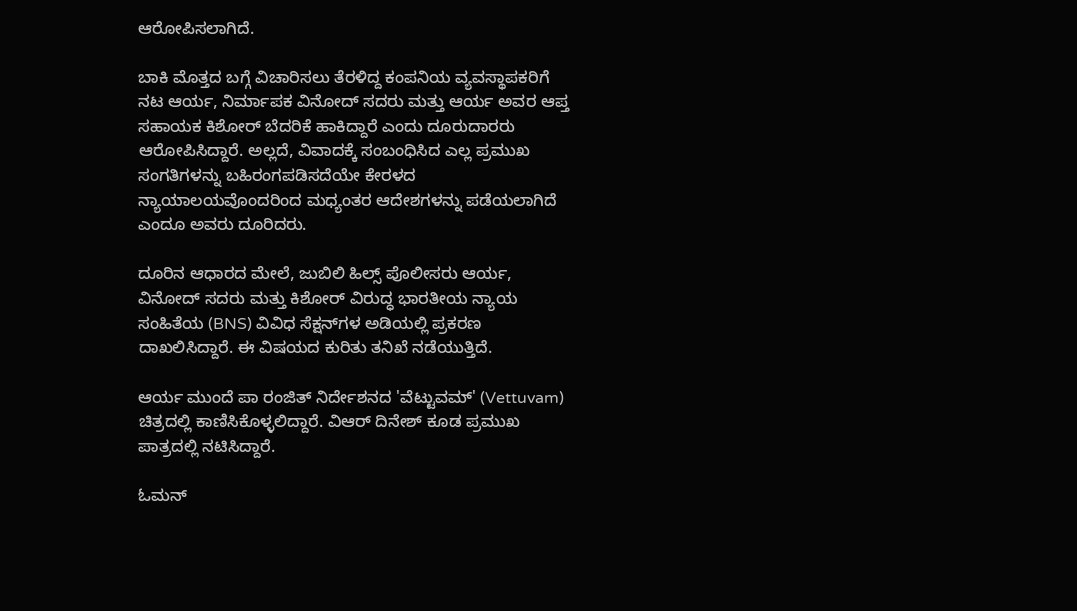ಆರೋಪಿಸಲಾಗಿದೆ.

ಬಾಕಿ ಮೊತ್ತದ ಬಗ್ಗೆ ವಿಚಾರಿಸಲು ತೆರಳಿದ್ದ ಕಂಪನಿಯ ವ್ಯವಸ್ಥಾಪಕರಿಗೆ ನಟ ಆರ್ಯ, ನಿರ್ಮಾಪಕ ವಿನೋದ್ ಸದರು ಮತ್ತು ಆರ್ಯ ಅವರ ಆಪ್ತ ಸಹಾಯಕ ಕಿಶೋರ್ ಬೆದರಿಕೆ ಹಾಕಿದ್ದಾರೆ ಎಂದು ದೂರುದಾರರು ಆರೋಪಿಸಿದ್ದಾರೆ. ಅಲ್ಲದೆ, ವಿವಾದಕ್ಕೆ ಸಂಬಂಧಿಸಿದ ಎಲ್ಲ ಪ್ರಮುಖ ಸಂಗತಿಗಳನ್ನು ಬಹಿರಂಗಪಡಿಸದೆಯೇ ಕೇರಳದ ನ್ಯಾಯಾಲಯವೊಂದರಿಂದ ಮಧ್ಯಂತರ ಆದೇಶಗಳನ್ನು ಪಡೆಯಲಾಗಿದೆ ಎಂದೂ ಅವರು ದೂರಿದರು.

ದೂರಿನ ಆಧಾರದ ಮೇಲೆ, ಜುಬಿಲಿ ಹಿಲ್ಸ್ ಪೊಲೀಸರು ಆರ್ಯ, ವಿನೋದ್ ಸದರು ಮತ್ತು ಕಿಶೋರ್ ವಿರುದ್ಧ ಭಾರತೀಯ ನ್ಯಾಯ ಸಂಹಿತೆಯ (BNS) ವಿವಿಧ ಸೆಕ್ಷನ್‌ಗಳ ಅಡಿಯಲ್ಲಿ ಪ್ರಕರಣ ದಾಖಲಿಸಿದ್ದಾರೆ. ಈ ವಿಷಯದ ಕುರಿತು ತನಿಖೆ ನಡೆಯುತ್ತಿದೆ.

ಆರ್ಯ ಮುಂದೆ ಪಾ ರಂಜಿತ್ ನಿರ್ದೇಶನದ 'ವೆಟ್ಟುವಮ್' (Vettuvam) ಚಿತ್ರದಲ್ಲಿ ಕಾಣಿಸಿಕೊಳ್ಳಲಿದ್ದಾರೆ. ವಿಆರ್ ದಿನೇಶ್ ಕೂಡ ಪ್ರಮುಖ ಪಾತ್ರದಲ್ಲಿ ನಟಿಸಿದ್ದಾರೆ.

ಓಮನ್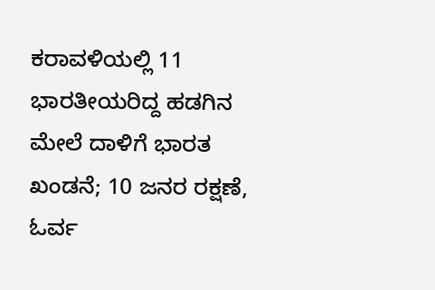ಕರಾವಳಿಯಲ್ಲಿ 11 ಭಾರತೀಯರಿದ್ದ ಹಡಗಿನ ಮೇಲೆ ದಾಳಿಗೆ ಭಾರತ ಖಂಡನೆ; 10 ಜನರ ರಕ್ಷಣೆ, ಓರ್ವ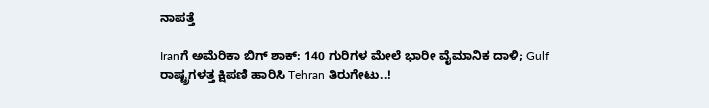ನಾಪತ್ತೆ

Iranಗೆ ಅಮೆರಿಕಾ ಬಿಗ್ ಶಾಕ್: 140 ಗುರಿಗಳ ಮೇಲೆ ಭಾರೀ ವೈಮಾನಿಕ ದಾಳಿ; Gulf ರಾಷ್ಟ್ರಗಳತ್ತ ಕ್ಷಿಪಣಿ ಹಾರಿಸಿ Tehran ತಿರುಗೇಟು..!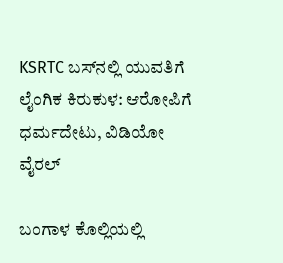KSRTC ಬಸ್‌ನಲ್ಲಿ ಯುವತಿಗೆ ಲೈಂಗಿಕ ಕಿರುಕುಳ: ಆರೋಪಿಗೆ ಧರ್ಮದೇಟು, ವಿಡಿಯೋ ವೈರಲ್

ಬಂಗಾಳ ಕೊಲ್ಲಿಯಲ್ಲಿ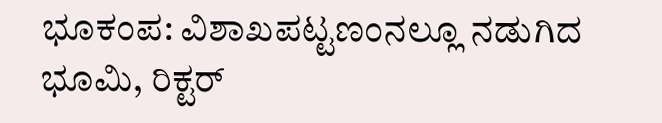ಭೂಕಂಪ: ವಿಶಾಖಪಟ್ಟಣಂನಲ್ಲೂ ನಡುಗಿದ ಭೂಮಿ, ರಿಕ್ಟರ್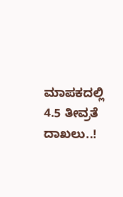ಮಾಪಕದಲ್ಲಿ 4.5 ತೀವ್ರತೆ ದಾಖಲು..!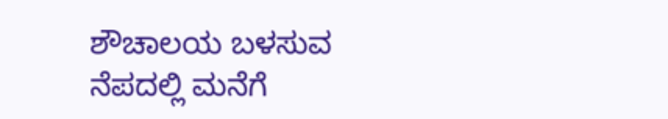ಶೌಚಾಲಯ ಬಳಸುವ ನೆಪದಲ್ಲಿ ಮನೆಗೆ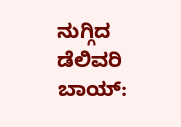ನುಗ್ಗಿದ ಡೆಲಿವರಿ ಬಾಯ್: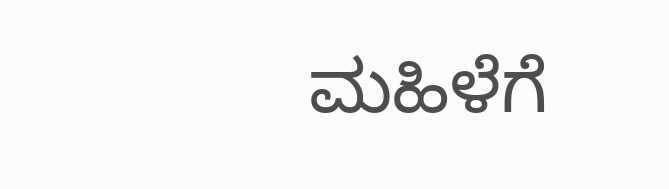ಮಹಿಳೆಗೆ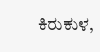ಕಿರುಕುಳ,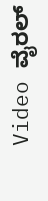Video ವೈರಲ್